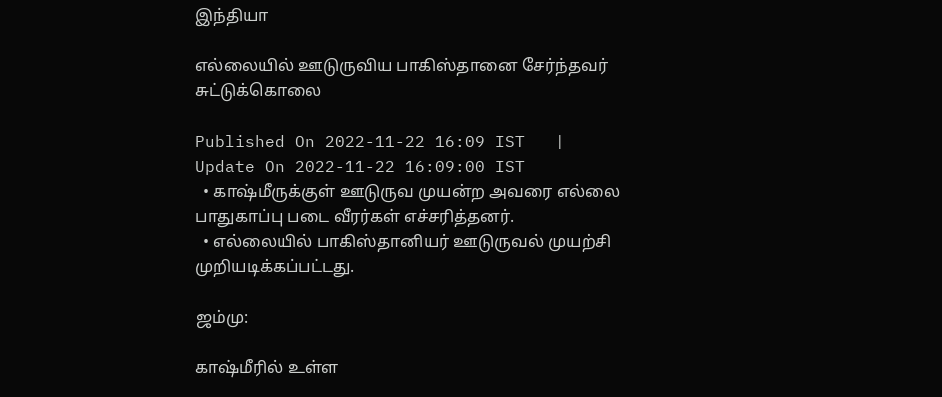இந்தியா

எல்லையில் ஊடுருவிய பாகிஸ்தானை சேர்ந்தவர் சுட்டுக்கொலை

Published On 2022-11-22 16:09 IST   |   Update On 2022-11-22 16:09:00 IST
  • காஷ்மீருக்குள் ஊடுருவ முயன்ற அவரை எல்லை பாதுகாப்பு படை வீரர்கள் எச்சரித்தனர்.
  • எல்லையில் பாகிஸ்தானியர் ஊடுருவல் முயற்சி முறியடிக்கப்பட்டது.

ஜம்மு:

காஷ்மீரில் உள்ள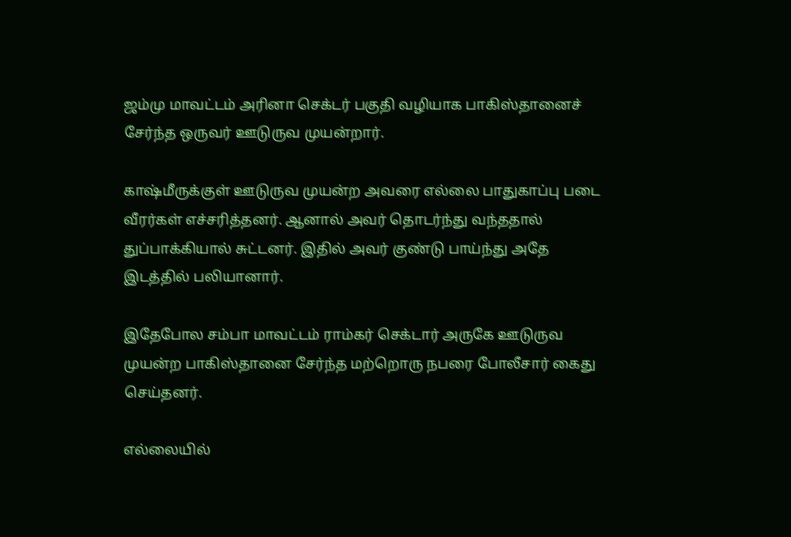ஜம்மு மாவட்டம் அரினா செக்டர் பகுதி வழியாக பாகிஸ்தானைச் சேர்ந்த ஒருவர் ஊடுருவ முயன்றார்.

காஷ்மீருக்குள் ஊடுருவ முயன்ற அவரை எல்லை பாதுகாப்பு படை வீரர்கள் எச்சரித்தனர். ஆனால் அவர் தொடர்ந்து வந்ததால் துப்பாக்கியால் சுட்டனர். இதில் அவர் குண்டு பாய்ந்து அதே இடத்தில் பலியானார்.

இதேபோல சம்பா மாவட்டம் ராம்கர் செக்டார் அருகே ஊடுருவ முயன்ற பாகிஸ்தானை சேர்ந்த மற்றொரு நபரை போலீசார் கைது செய்தனர்.

எல்லையில்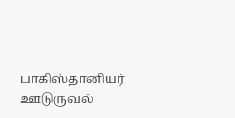பாகிஸ்தானியர் ஊடுருவல்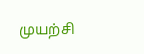முயற்சி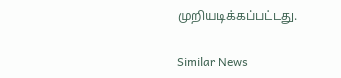முறியடிக்கப்பட்டது.

Similar News